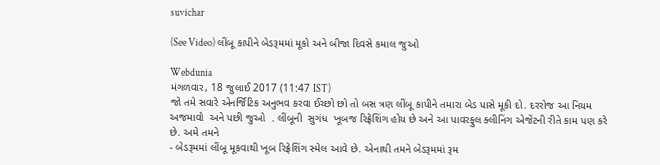suvichar

(See Video) લીંબૂ કાપીને બેડરૂમમાં મૂકો અને બીજા દિવસે કમાલ જુઓ

Webdunia
મંગળવાર, 18 જુલાઈ 2017 (11:47 IST)
જો તમે સવારે એનર્જિટિક અનુભવ કરવા ઈચ્છો છો તો બસ ત્રણ લીંબૂ કાપીને તમારા બેડ પાસે મૂકી દો. દરરોજ આ નિયમ અજમાવો  અને પછી જુઓ  . લીંબૂની  સુગંધ  ખૂબજ રિફ્રેશિંગ હોય છે અને આ પાવરફુલ ક્લીનિંગ એજેંટની રીતે કામ પણ કરે છે. અમે તમને
- બેડરૂમમાં લીંબૂ મૂકવાથી ખૂબ રિફ્રેશિંગ સ્મેલ આવે છે. એનાથી તમને બેડરૂમમાં રૂમ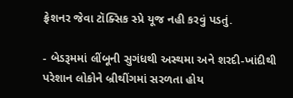ફ્રેશનર જેવા ટૉક્સિક સ્પ્રે યૂજ નહી કરવું પડતું.

- બેડરૂમમાં લીંબૂની સુગંધથી અસ્થમા અને શરદી-ખાંદીથી પરેશાન લોકોને બ્રીથીંગમાં સરળતા હોય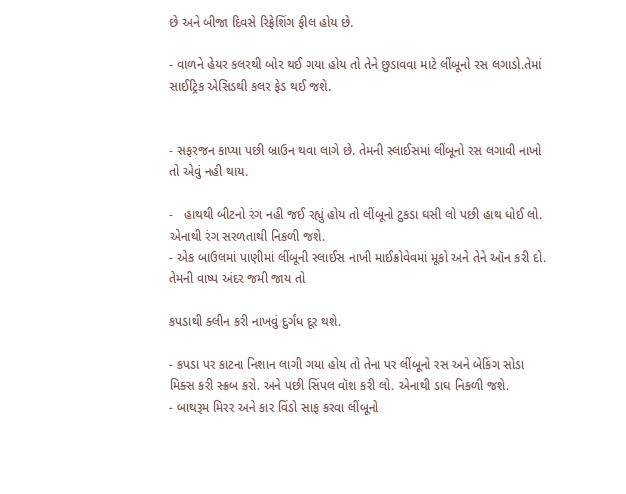છે અને બીજા દિવસે રિફ્રેશિંગ ફીલ હોય છે.

- વાળને હેયર કલરથી બોર થઈ ગયા હોય તો તેને છુડાવવા માટે લીંબૂનો રસ લગાડો.તેમાં સાઈટ્રિક એસિડથી કલર ફેડ થઈ જશે.


- સફરજન કાપ્યા પછી બ્રાઉન થવા લાગે છે. તેમની સ્લાઈસમાં લીંબૂનો રસ લગાવી નાખો તો એવું નહી થાય.

-   હાથથી બીટનો રંગ નહી જઈ રહ્યું હોય તો લીંબૂનો ટુકડા ઘસી લો પછી હાથ ધોઈ લો. એનાથી રંગ સરળતાથી નિકળી જશે.
- એક બાઉલમાં પાણીમાં લીંબૂની સ્લાઈસ નાખી માઈક્રોવેવમાં મૂકો અને તેને ઑન કરી દો. તેમની વાષ્પ અંદર જમી જાય તો

કપડાથી ક્લીન કરી નાખવું દુર્ગંધ દૂર થશે.

- કપડા પર કાટના નિશાન લાગી ગયા હોય તો તેના પર લીંબૂનો રસ અને બેકિંગ સોડા મિક્સ કરી સ્ક્રબ કરો. અને પછી સિંપલ વૉશ કરી લો. એનાથી ડાઘ નિકળી જશે.
- બાથરૂમ મિરર અને કાર વિંડો સાફ કરવા લીંબૂનો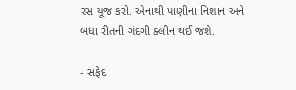રસ યૂજ કરો. એનાથી પાણીના નિશાન અને બધા રીતની ગંદગી ક્લીન થઈ જશે.

- સફેદ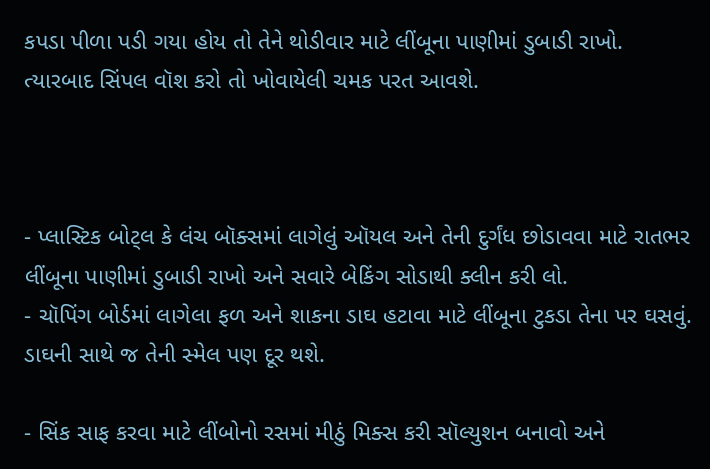કપડા પીળા પડી ગયા હોય તો તેને થોડીવાર માટે લીંબૂના પાણીમાં ડુબાડી રાખો. ત્યારબાદ સિંપલ વૉશ કરો તો ખોવાયેલી ચમક પરત આવશે.



- પ્લાસ્ટિક બોટ્લ કે લંચ બૉક્સમાં લાગેલું ઑયલ અને તેની દુર્ગંધ છોડાવવા માટે રાતભર લીંબૂના પાણીમાં ડુબાડી રાખો અને સવારે બેકિંગ સોડાથી ક્લીન કરી લો.
- ચૉપિંગ બોર્ડમાં લાગેલા ફળ અને શાકના ડાઘ હટાવા માટે લીંબૂના ટુકડા તેના પર ઘસવું. ડાઘની સાથે જ તેની સ્મેલ પણ દૂર થશે.

- સિંક સાફ કરવા માટે લીંબોનો રસમાં મીઠું મિક્સ કરી સૉલ્યુશન બનાવો અને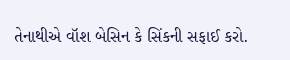તેનાથીએ વૉશ બેસિન કે સિંકની સફાઈ કરો.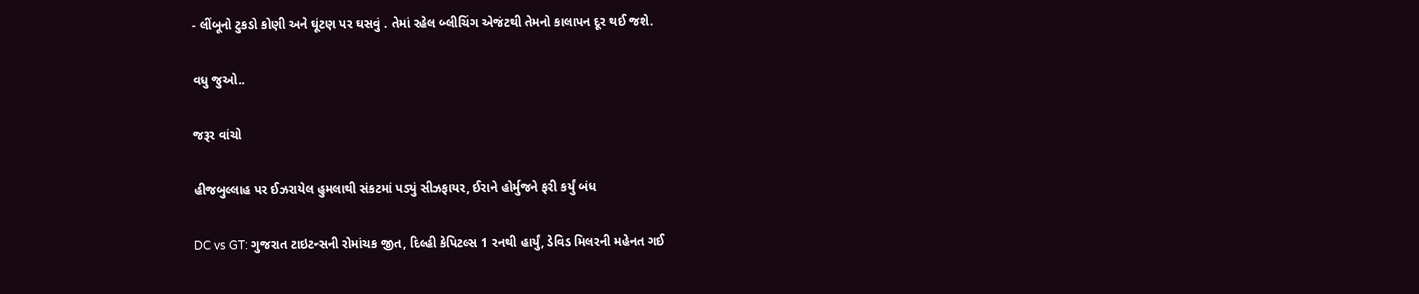- લીંબૂનો ટુકડો કોણી અને ઘૂંટણ પર ઘસવું . તેમાં રહેલ બ્લીચિંગ એજંટથી તેમનો કાલાપન દૂર થઈ જશે.

વધુ જુઓ..

જરૂર વાંચો

હીજબુલ્લાહ પર ઈઝરાયેલ હુમલાથી સંકટમાં પડ્યું સીઝફાયર, ઈરાને હોર્મુજને ફરી કર્યું બંધ

DC vs GT: ગુજરાત ટાઇટન્સની રોમાંચક જીત, દિલ્હી કેપિટલ્સ 1 રનથી હાર્યું, ડેવિડ મિલરની મહેનત ગઈ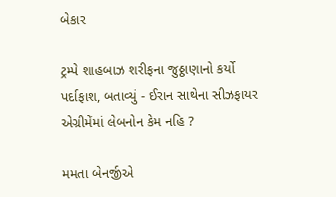બેકાર

ટ્રમ્પે શાહબાઝ શરીફના જુઠ્ઠાણાનો કર્યો પર્દાફાશ, બતાવ્યું - ઈરાન સાથેના સીઝફાયર એગ્રીમેંમાં લેબનોન કેમ નહિ ?

મમતા બેનર્જીએ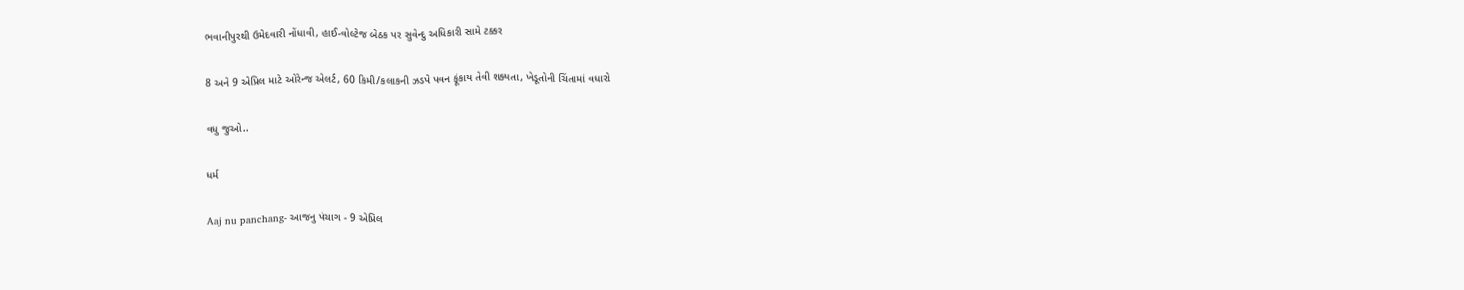ભવાનીપુરથી ઉમેદવારી નોંધાવી, હાઈ-વોલ્ટેજ બેઠક પર સુવેન્દુ અધિકારી સામે ટક્કર

8 અને 9 એપ્રિલ માટે ઓરેન્જ એલર્ટ, 60 કિમી/કલાકની ઝડપે પવન ફૂંકાય તેવી શક્યતા, ખેડૂતોની ચિંતામાં વધારો

વધુ જુઓ..

ધર્મ

Aaj nu panchang- આજનુ પંચાગ - 9 એપ્રિલ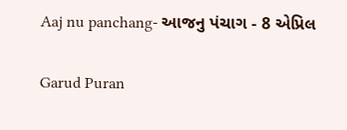Aaj nu panchang- આજનુ પંચાગ - 8 એપ્રિલ

Garud Puran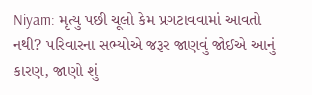Niyam: મૃત્યુ પછી ચૂલો કેમ પ્રગટાવવામાં આવતો નથી? પરિવારના સભ્યોએ જરૂર જાણવું જોઈએ આનું કારણ, જાણો શું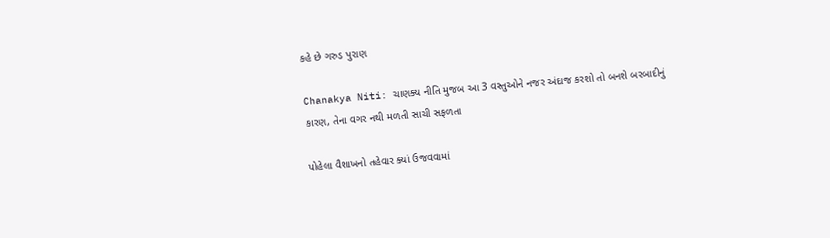કહે છે ગરુડ પુરાણ

Chanakya Niti: ચાણક્ય નીતિ મુજબ આ 3 વસ્તુઓને નજર અંદાજ કરશો તો બનશે બરબાદીનું કારણ, તેના વગર નથી મળતી સાચી સફળતા

પોહેલા વૈશાખનો તહેવાર ક્યાં ઉજવવામાં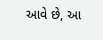આવે છે, આ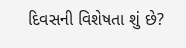દિવસની વિશેષતા શું છે?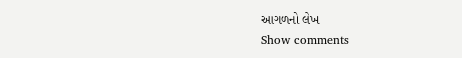આગળનો લેખ
Show comments